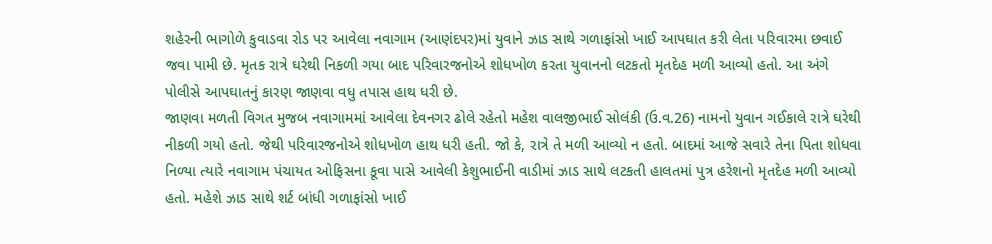શહેરની ભાગોળે કુવાડવા રોડ પર આવેલા નવાગામ (આણંદપર)માં યુવાને ઝાડ સાથે ગળાફાંસો ખાઈ આપઘાત કરી લેતા પરિવારમા છવાઈ જવા પામી છે. મૃતક રાત્રે ઘરેથી નિકળી ગયા બાદ પરિવારજનોએ શોધખોળ કરતા યુવાનનો લટકતો મૃતદેહ મળી આવ્યો હતો. આ અંગે પોલીસે આપઘાતનું કારણ જાણવા વધુ તપાસ હાથ ધરી છે.
જાણવા મળતી વિગત મુજબ નવાગામમાં આવેલા દેવનગર ઢોલે રહેતો મહેશ વાલજીભાઈ સોલંકી (ઉ.વ.26) નામનો યુવાન ગઈકાલે રાત્રે ઘરેથી નીકળી ગયો હતો. જેથી પરિવારજનોએ શોધખોળ હાથ ધરી હતી. જો કે, રાત્રે તે મળી આવ્યો ન હતો. બાદમાં આજે સવારે તેના પિતા શોધવા નિળ્યા ત્યારે નવાગામ પંચાયત ઓફિસના કૂવા પાસે આવેલી કેશુભાઈની વાડીમાં ઝાડ સાથે લટકતી હાલતમાં પુત્ર હરેશનો મૃતદેહ મળી આવ્યો હતો. મહેશે ઝાડ સાથે શર્ટ બાંધી ગળાફાંસો ખાઈ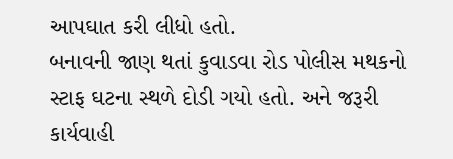આપઘાત કરી લીધો હતો.
બનાવની જાણ થતાં કુવાડવા રોડ પોલીસ મથકનો સ્ટાફ ઘટના સ્થળે દોડી ગયો હતો. અને જરૂરી કાર્યવાહી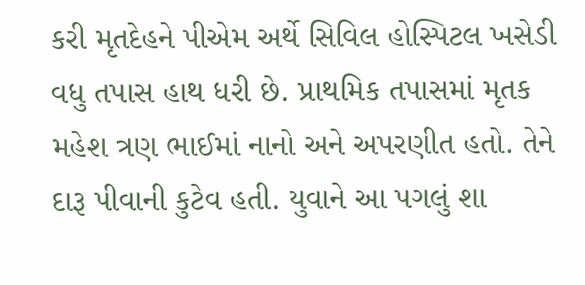કરી મૃતદેહને પીએમ અર્થે સિવિલ હોસ્પિટલ ખસેડી વધુ તપાસ હાથ ધરી છે. પ્રાથમિક તપાસમાં મૃતક મહેશ ત્રણ ભાઈમાં નાનો અને અપરણીત હતો. તેને દારૂ પીવાની કુટેવ હતી. યુવાને આ પગલું શા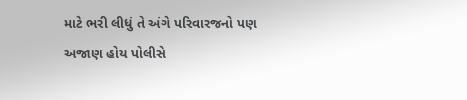માટે ભરી લીધું તે અંગે પરિવારજનો પણ અજાણ હોય પોલીસે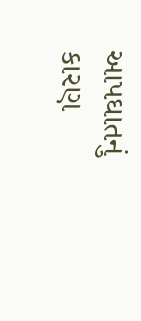આપઘાતનું કારણ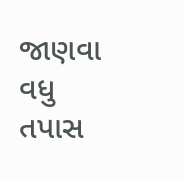જાણવા વધુ તપાસ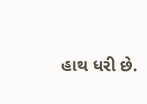હાથ ધરી છે.